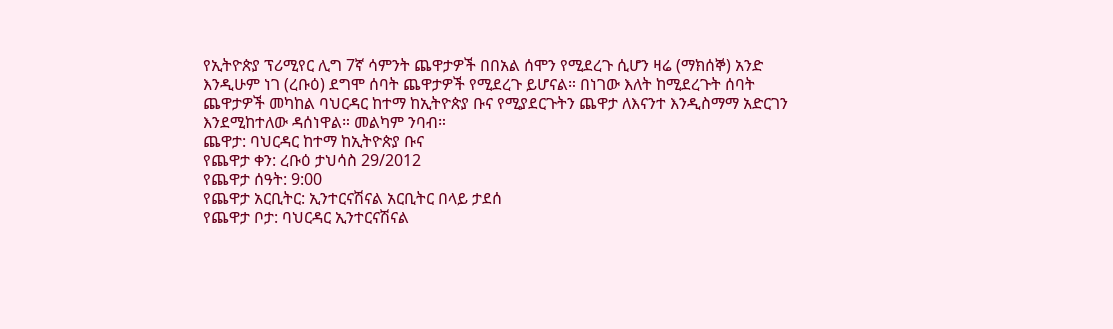የኢትዮጵያ ፕሪሚየር ሊግ 7ኛ ሳምንት ጨዋታዎች በበአል ሰሞን የሚደረጉ ሲሆን ዛሬ (ማክሰኞ) አንድ እንዲሁም ነገ (ረቡዕ) ደግሞ ሰባት ጨዋታዎች የሚደረጉ ይሆናል። በነገው እለት ከሚደረጉት ሰባት ጨዋታዎች መካከል ባህርዳር ከተማ ከኢትዮጵያ ቡና የሚያደርጉትን ጨዋታ ለእናንተ እንዲስማማ አድርገን እንደሚከተለው ዳሰነዋል። መልካም ንባብ።
ጨዋታ: ባህርዳር ከተማ ከኢትዮጵያ ቡና
የጨዋታ ቀን: ረቡዕ ታህሳስ 29/2012
የጨዋታ ሰዓት: 9:00
የጨዋታ አርቢትር: ኢንተርናሽናል አርቢትር በላይ ታደሰ
የጨዋታ ቦታ: ባህርዳር ኢንተርናሽናል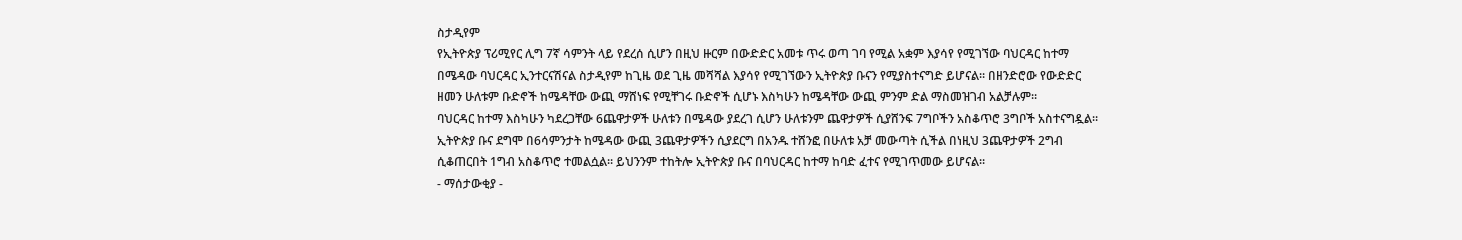ስታዲየም
የኢትዮጵያ ፕሪሚየር ሊግ 7ኛ ሳምንት ላይ የደረሰ ሲሆን በዚህ ዙርም በውድድር አመቱ ጥሩ ወጣ ገባ የሚል አቋም እያሳየ የሚገኘው ባህርዳር ከተማ በሜዳው ባህርዳር ኢንተርናሽናል ስታዲየም ከጊዜ ወደ ጊዜ መሻሻል እያሳየ የሚገኘውን ኢትዮጵያ ቡናን የሚያስተናግድ ይሆናል። በዘንድሮው የውድድር ዘመን ሁለቱም ቡድኖች ከሜዳቸው ውጪ ማሸነፍ የሚቸገሩ ቡድኖች ሲሆኑ እስካሁን ከሜዳቸው ውጪ ምንም ድል ማስመዝገብ አልቻሉም።
ባህርዳር ከተማ እስካሁን ካደረጋቸው 6ጨዋታዎች ሁለቱን በሜዳው ያደረገ ሲሆን ሁለቱንም ጨዋታዎች ሲያሸንፍ 7ግቦችን አስቆጥሮ 3ግቦች አስተናግዷል። ኢትዮጵያ ቡና ደግሞ በ6ሳምንታት ከሜዳው ውጪ 3ጨዋታዎችን ሲያደርግ በአንዱ ተሸንፎ በሁለቱ አቻ መውጣት ሲችል በነዚህ 3ጨዋታዎች 2ግብ ሲቆጠርበት 1ግብ አስቆጥሮ ተመልሷል። ይህንንም ተከትሎ ኢትዮጵያ ቡና በባህርዳር ከተማ ከባድ ፈተና የሚገጥመው ይሆናል።
- ማሰታውቂያ -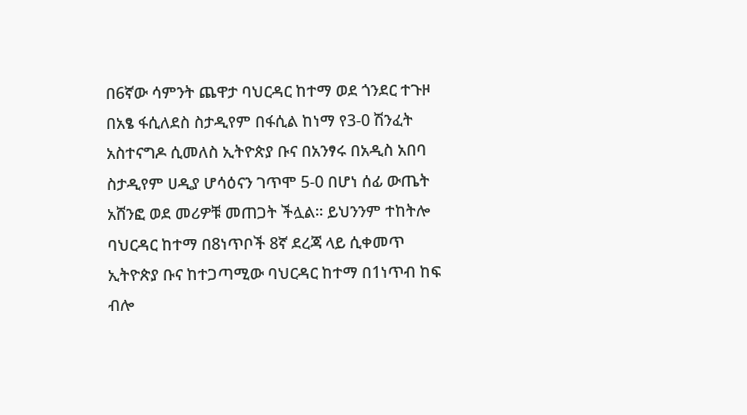በ6ኛው ሳምንት ጨዋታ ባህርዳር ከተማ ወደ ጎንደር ተጉዞ በአፄ ፋሲለደስ ስታዲየም በፋሲል ከነማ የ3-0 ሽንፈት አስተናግዶ ሲመለስ ኢትዮጵያ ቡና በአንፃሩ በአዲስ አበባ ስታዲየም ሀዲያ ሆሳዕናን ገጥሞ 5-0 በሆነ ሰፊ ውጤት አሸንፎ ወደ መሪዎቹ መጠጋት ችሏል። ይህንንም ተከትሎ ባህርዳር ከተማ በ8ነጥቦች 8ኛ ደረጃ ላይ ሲቀመጥ ኢትዮጵያ ቡና ከተጋጣሚው ባህርዳር ከተማ በ1ነጥብ ከፍ ብሎ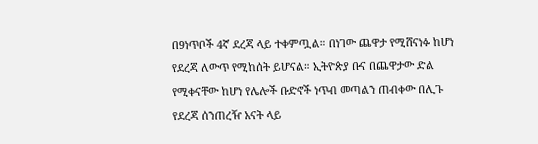በ9ነጥቦች 4ኛ ደረጃ ላይ ተቀምጧል። በነገው ጨዋታ የሚሸናነፉ ከሆነ የደረጃ ለውጥ የሚከሰት ይሆናል። ኢትዮጵያ ቡና በጨዋታው ድል የሚቀናቸው ከሆነ የሌሎች ቡድኖች ነጥብ መጣልን ጠብቀው በሊጉ የደረጃ ሰንጠረዥ አናት ላይ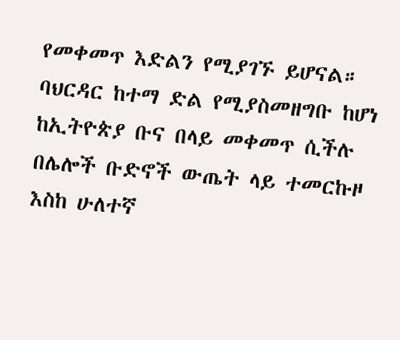የመቀመጥ እድልን የሚያገኙ ይሆናል። ባህርዳር ከተማ ድል የሚያስመዘግቡ ከሆነ ከኢትዮጵያ ቡና በላይ መቀመጥ ሲችሉ በሌሎች ቡድኖች ውጤት ላይ ተመርኩዞ እስከ ሁለተኛ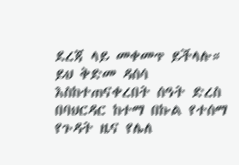ደረጃ ላይ መቀመጥ ይችላሉ።
ይህ ቅድመ ዳሰሳ እስከተጠናቀረበት ሰዓት ድረስ በባህርዳር ከተማ በኩል የተሰማ የጉዳት ዜና የሌለ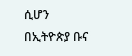ሲሆን
በኢትዮጵያ ቡና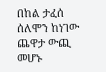በከል ታፈሰ ሰለሞን ከነገው ጨዋታ ውጪ መሆኑ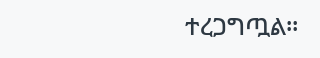ተረጋግጧል።